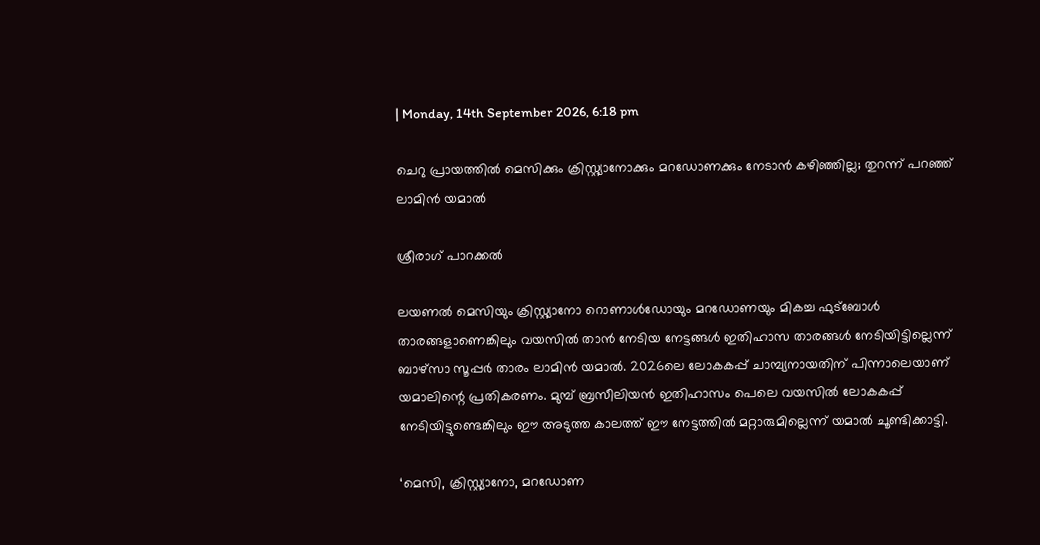| Monday, 14th September 2026, 6:18 pm

ചെറു പ്രായത്തില്‍ മെസിക്കും ക്രിസ്റ്റ്യാനോക്കും മറഡോണക്കും നേടാന്‍ കഴിഞ്ഞില്ല; തുറന്ന് പറഞ്ഞ് ലാമിന്‍ യമാല്‍

ശ്രീരാഗ് പാറക്കല്‍

ലയണല്‍ മെസിയും ക്രിസ്റ്റ്യാനോ റൊണാള്‍ഡോയും മറഡോണയും മികച്ച ഫുട്‌ബോള്‍ താരങ്ങളാണെങ്കിലും വയസില്‍ താന്‍ നേടിയ നേട്ടങ്ങള്‍ ഇതിഹാസ താരങ്ങള്‍ നേടിയിട്ടില്ലെന്ന് ബാഴ്‌സാ സൂപ്പര്‍ താരം ലാമിന്‍ യമാല്‍. 2026ലെ ലോകകപ്പ് ചാമ്പ്യനായതിന് പിന്നാലെയാണ് യമാലിന്റെ പ്രതികരണം. മുമ്പ് ബ്രസീലിയന്‍ ഇതിഹാസം പെലെ വയസില്‍ ലോകകപ്പ് നേടിയിട്ടുണ്ടെങ്കിലും ഈ അടുത്ത കാലത്ത് ഈ നേട്ടത്തില്‍ മറ്റാരുമില്ലെന്ന് യമാല്‍ ചൂണ്ടിക്കാട്ടി.

‘മെസി, ക്രിസ്റ്റ്യാനോ, മറഡോണ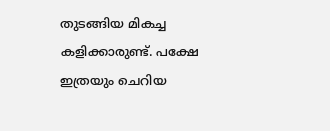തുടങ്ങിയ മികച്ച കളിക്കാരുണ്ട്. പക്ഷേ ഇത്രയും ചെറിയ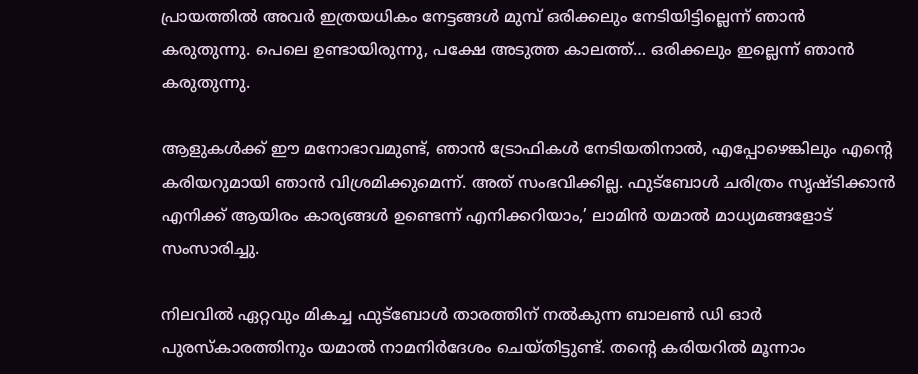പ്രായത്തില്‍ അവര്‍ ഇത്രയധികം നേട്ടങ്ങള്‍ മുമ്പ് ഒരിക്കലും നേടിയിട്ടില്ലെന്ന് ഞാന്‍ കരുതുന്നു. പെലെ ഉണ്ടായിരുന്നു, പക്ഷേ അടുത്ത കാലത്ത്… ഒരിക്കലും ഇല്ലെന്ന് ഞാന്‍ കരുതുന്നു.

ആളുകള്‍ക്ക് ഈ മനോഭാവമുണ്ട്, ഞാന്‍ ട്രോഫികള്‍ നേടിയതിനാല്‍, എപ്പോഴെങ്കിലും എന്റെ കരിയറുമായി ഞാന്‍ വിശ്രമിക്കുമെന്ന്. അത് സംഭവിക്കില്ല. ഫുട്‌ബോള്‍ ചരിത്രം സൃഷ്ടിക്കാന്‍ എനിക്ക് ആയിരം കാര്യങ്ങള്‍ ഉണ്ടെന്ന് എനിക്കറിയാം,’ ലാമിന്‍ യമാല്‍ മാധ്യമങ്ങളോട് സംസാരിച്ചു.

നിലവില്‍ ഏറ്റവും മികച്ച ഫുട്‌ബോള്‍ താരത്തിന് നല്‍കുന്ന ബാലണ്‍ ഡി ഓര്‍ പുരസ്‌കാരത്തിനും യമാല്‍ നാമനിര്‍ദേശം ചെയ്തിട്ടുണ്ട്. തന്റെ കരിയറില്‍ മൂന്നാം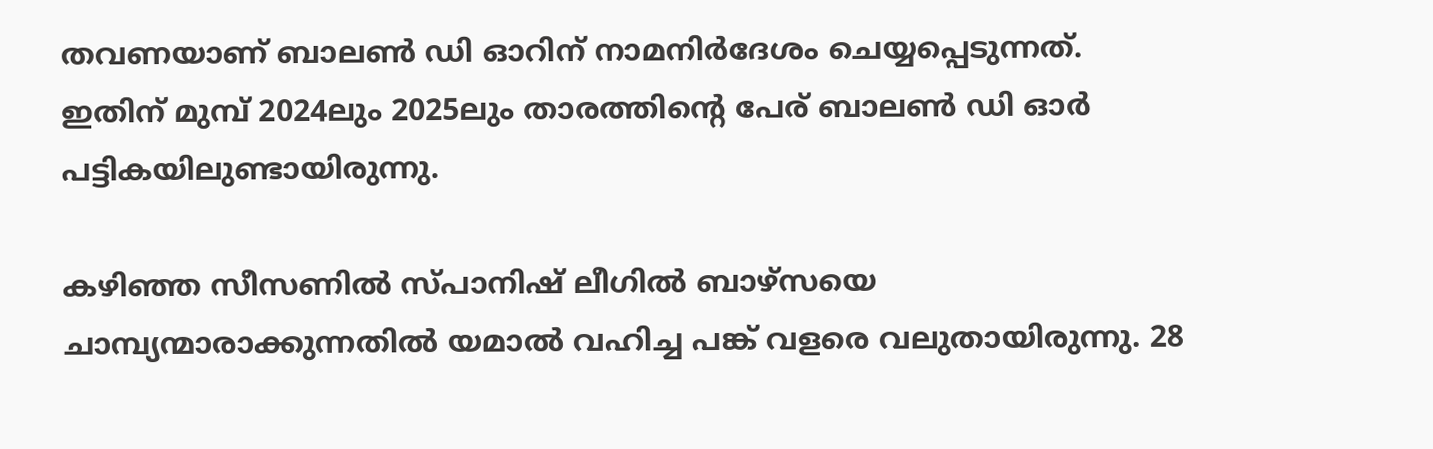തവണയാണ് ബാലണ്‍ ഡി ഓറിന് നാമനിര്‍ദേശം ചെയ്യപ്പെടുന്നത്. ഇതിന് മുമ്പ് 2024ലും 2025ലും താരത്തിന്റെ പേര് ബാലണ്‍ ഡി ഓര്‍ പട്ടികയിലുണ്ടായിരുന്നു.

കഴിഞ്ഞ സീസണില്‍ സ്പാനിഷ് ലീഗില്‍ ബാഴ്സയെ ചാമ്പ്യന്മാരാക്കുന്നതില്‍ യമാല്‍ വഹിച്ച പങ്ക് വളരെ വലുതായിരുന്നു. 28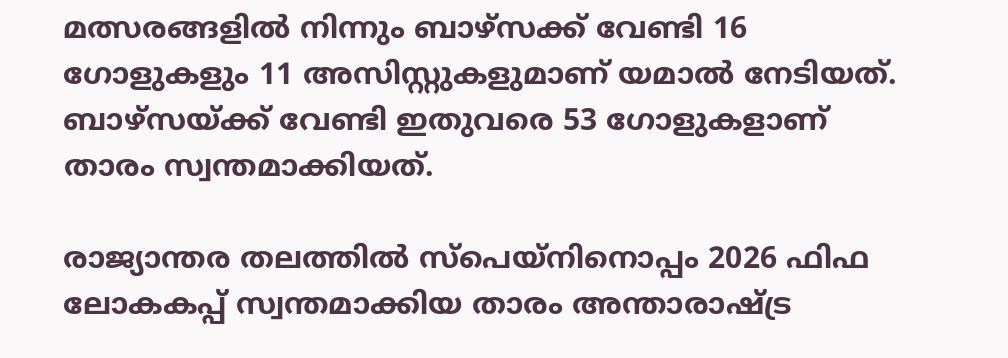മത്സരങ്ങളില്‍ നിന്നും ബാഴ്സക്ക് വേണ്ടി 16 ഗോളുകളും 11 അസിസ്റ്റുകളുമാണ് യമാല്‍ നേടിയത്. ബാഴ്‌സയ്ക്ക് വേണ്ടി ഇതുവരെ 53 ഗോളുകളാണ് താരം സ്വന്തമാക്കിയത്.

രാജ്യാന്തര തലത്തില്‍ സ്പെയ്നിനൊപ്പം 2026 ഫിഫ ലോകകപ്പ് സ്വന്തമാക്കിയ താരം അന്താരാഷ്ട്ര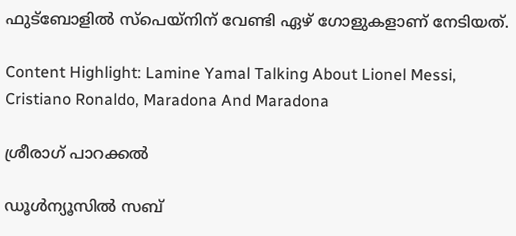ഫുട്ബോളില്‍ സ്പെയ്നിന് വേണ്ടി ഏഴ് ഗോളുകളാണ് നേടിയത്.

Content Highlight: Lamine Yamal Talking About Lionel Messi, Cristiano Ronaldo, Maradona And Maradona

ശ്രീരാഗ് പാറക്കല്‍

ഡൂള്‍ന്യൂസില്‍ സബ്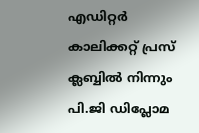എഡിറ്റര്‍ കാലിക്കറ്റ് പ്രസ് ക്ലബ്ബില്‍ നിന്നും പി.ജി ഡിപ്ലോമ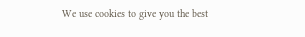We use cookies to give you the best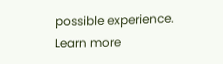possible experience. Learn more